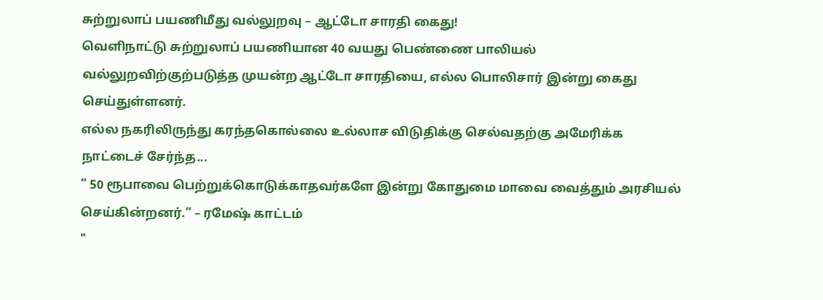சுற்றுலாப் பயணிமீது வல்லுறவு – ஆட்டோ சாரதி கைது!
வெளிநாட்டு சுற்றுலாப் பயணியான 40 வயது பெண்ணை பாலியல் வல்லுறவிற்குற்படுத்த முயன்ற ஆட்டோ சாரதியை, எல்ல பொலிசார் இன்று கைது செய்துள்ளனர்.
எல்ல நகரிலிருந்து கரந்தகொல்லை உல்லாச விடுதிக்கு செல்வதற்கு அமேரிக்க நாட்டைச் சேர்ந்த...
” 50 ரூபாவை பெற்றுக்கொடுக்காதவர்களே இன்று கோதுமை மாவை வைத்தும் அரசியல் செய்கின்றனர்.” – ரமேஷ் காட்டம்
"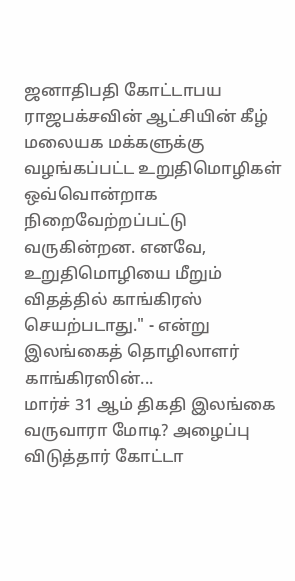ஜனாதிபதி கோட்டாபய ராஜபக்சவின் ஆட்சியின் கீழ் மலையக மக்களுக்கு வழங்கப்பட்ட உறுதிமொழிகள் ஒவ்வொன்றாக நிறைவேற்றப்பட்டு வருகின்றன. எனவே, உறுதிமொழியை மீறும் விதத்தில் காங்கிரஸ் செயற்படாது." - என்று இலங்கைத் தொழிலாளர் காங்கிரஸின்...
மார்ச் 31 ஆம் திகதி இலங்கை வருவாரா மோடி? அழைப்பு விடுத்தார் கோட்டா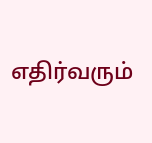எதிர்வரும்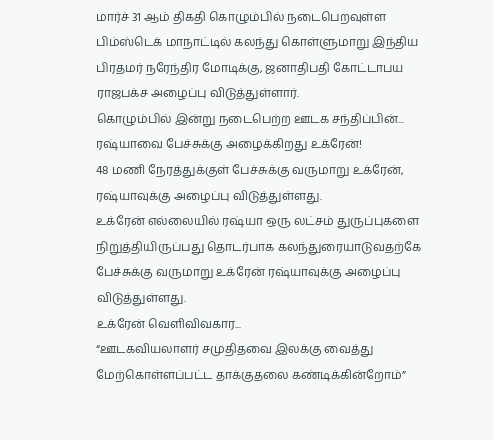மார்ச் 31 ஆம் திகதி கொழும்பில் நடைபெறவுள்ள பிம்ஸ்டெக் மாநாட்டில் கலந்து கொள்ளுமாறு இந்திய பிரதமர் நரேந்திர மோடிக்கு, ஜனாதிபதி கோட்டாபய ராஜபக்ச அழைப்பு விடுத்துள்ளார்.
கொழும்பில் இன்று நடைபெற்ற ஊடக சந்திப்பின்...
ரஷ்யாவை பேச்சுக்கு அழைக்கிறது உக்ரேன்!
48 மணி நேரத்துக்குள் பேச்சுக்கு வருமாறு உக்ரேன், ரஷ்யாவுக்கு அழைப்பு விடுத்துள்ளது.
உக்ரேன் எல்லையில் ரஷ்யா ஒரு லட்சம் துருப்புகளை நிறுத்தியிருப்பது தொடர்பாக கலந்துரையாடுவதற்கே பேச்சுக்கு வருமாறு உக்ரேன் ரஷ்யாவுக்கு அழைப்பு விடுத்துள்ளது.
உக்ரேன் வெளிவிவகார...
“ஊடகவியலாளர் சமுதிதவை இலக்கு வைத்து மேற்கொள்ளப்பட்ட தாக்குதலை கண்டிக்கின்றோம்”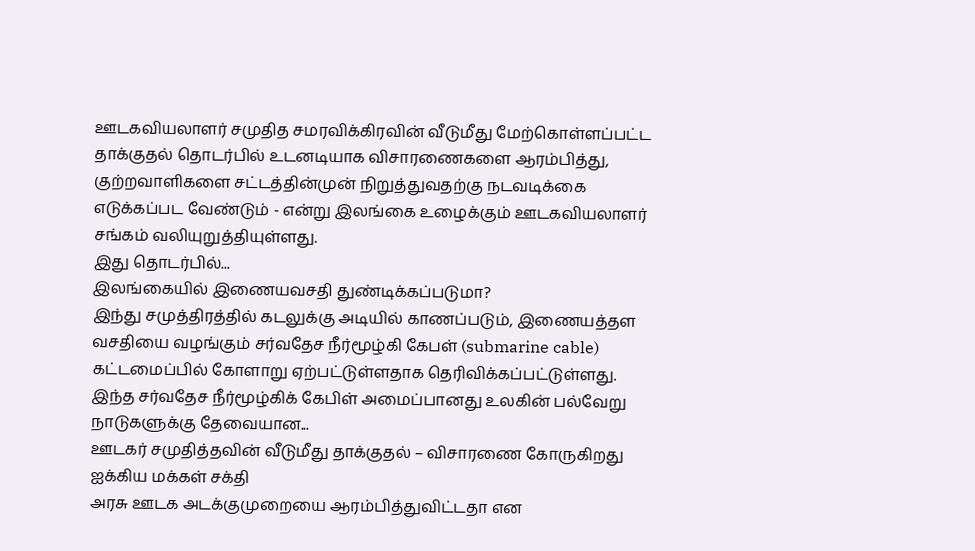ஊடகவியலாளர் சமுதித சமரவிக்கிரவின் வீடுமீது மேற்கொள்ளப்பட்ட தாக்குதல் தொடர்பில் உடனடியாக விசாரணைகளை ஆரம்பித்து, குற்றவாளிகளை சட்டத்தின்முன் நிறுத்துவதற்கு நடவடிக்கை எடுக்கப்பட வேண்டும் - என்று இலங்கை உழைக்கும் ஊடகவியலாளர் சங்கம் வலியுறுத்தியுள்ளது.
இது தொடர்பில்...
இலங்கையில் இணையவசதி துண்டிக்கப்படுமா?
இந்து சமுத்திரத்தில் கடலுக்கு அடியில் காணப்படும், இணையத்தள வசதியை வழங்கும் சர்வதேச நீர்மூழ்கி கேபள் (submarine cable) கட்டமைப்பில் கோளாறு ஏற்பட்டுள்ளதாக தெரிவிக்கப்பட்டுள்ளது.
இந்த சர்வதேச நீர்மூழ்கிக் கேபிள் அமைப்பானது உலகின் பல்வேறு நாடுகளுக்கு தேவையான...
ஊடகர் சமுதித்தவின் வீடுமீது தாக்குதல் – விசாரணை கோருகிறது ஐக்கிய மக்கள் சக்தி
அரசு ஊடக அடக்குமுறையை ஆரம்பித்துவிட்டதா என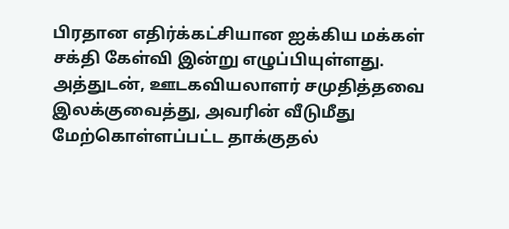பிரதான எதிர்க்கட்சியான ஐக்கிய மக்கள் சக்தி கேள்வி இன்று எழுப்பியுள்ளது.
அத்துடன், ஊடகவியலாளர் சமுதித்தவை இலக்குவைத்து, அவரின் வீடுமீது மேற்கொள்ளப்பட்ட தாக்குதல்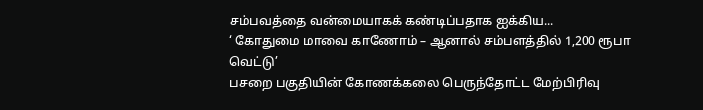சம்பவத்தை வன்மையாகக் கண்டிப்பதாக ஐக்கிய...
‘ கோதுமை மாவை காணோம் – ஆனால் சம்பளத்தில் 1,200 ரூபா வெட்டு’
பசறை பகுதியின் கோணக்கலை பெருந்தோட்ட மேற்பிரிவு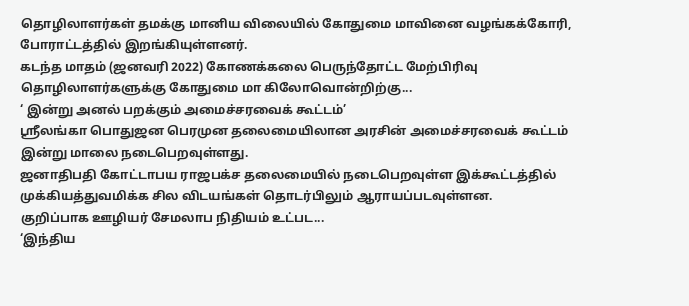தொழிலாளர்கள் தமக்கு மானிய விலையில் கோதுமை மாவினை வழங்கக்கோரி, போராட்டத்தில் இறங்கியுள்ளனர்.
கடந்த மாதம் (ஜனவரி 2022) கோணக்கலை பெருந்தோட்ட மேற்பிரிவு தொழிலாளர்களுக்கு கோதுமை மா கிலோவொன்றிற்கு...
‘ இன்று அனல் பறக்கும் அமைச்சரவைக் கூட்டம்’
ஶ்ரீலங்கா பொதுஜன பெரமுன தலைமையிலான அரசின் அமைச்சரவைக் கூட்டம் இன்று மாலை நடைபெறவுள்ளது.
ஜனாதிபதி கோட்டாபய ராஜபக்ச தலைமையில் நடைபெறவுள்ள இக்கூட்டத்தில் முக்கியத்துவமிக்க சில விடயங்கள் தொடர்பிலும் ஆராயப்படவுள்ளன.
குறிப்பாக ஊழியர் சேமலாப நிதியம் உட்பட...
‘இந்திய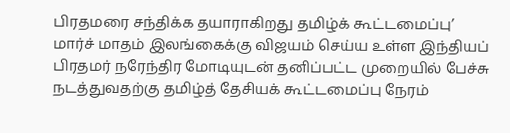பிரதமரை சந்திக்க தயாராகிறது தமிழ்க் கூட்டமைப்பு’
மார்ச் மாதம் இலங்கைக்கு விஜயம் செய்ய உள்ள இந்தியப் பிரதமர் நரேந்திர மோடியுடன் தனிப்பட்ட முறையில் பேச்சு நடத்துவதற்கு தமிழ்த் தேசியக் கூட்டமைப்பு நேரம்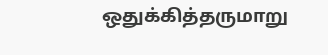ஒதுக்கித்தருமாறு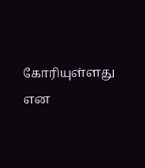கோரியுள்ளது என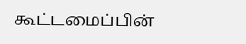கூட்டமைப்பின்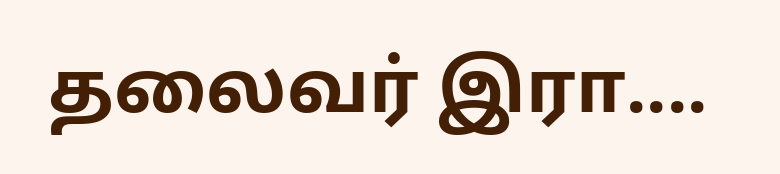தலைவர் இரா....